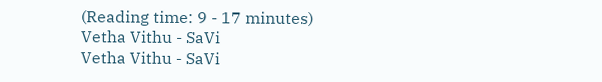(Reading time: 9 - 17 minutes)
Vetha Vithu - SaVi
Vetha Vithu - SaVi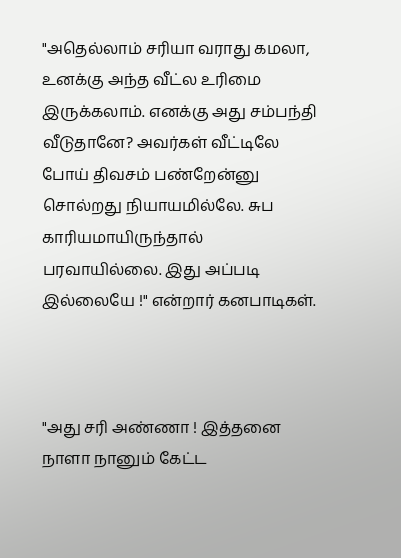"அதெல்லாம் சரியா வராது கமலா, உனக்கு அந்த வீட்ல உரிமை இருக்கலாம். எனக்கு அது சம்பந்தி வீடுதானே? அவர்கள் வீட்டிலே போய் திவசம் பண்றேன்னு சொல்றது நியாயமில்லே. சுப காரியமாயிருந்தால் பரவாயில்லை. இது அப்படி இல்லையே !" என்றார் கனபாடிகள்.



"அது சரி அண்ணா ! இத்தனை நாளா நானும் கேட்ட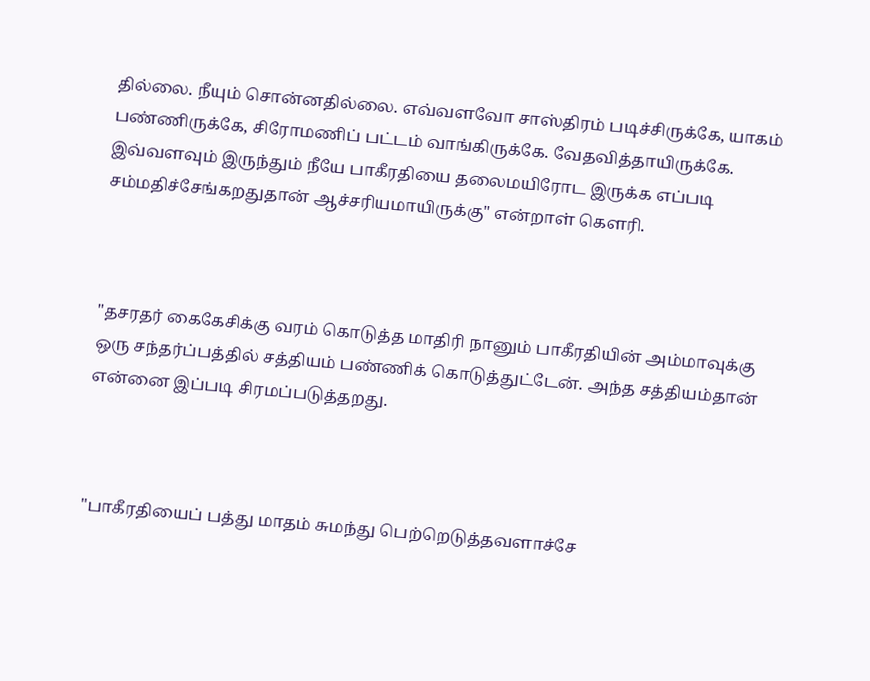தில்லை. நீயும் சொன்னதில்லை. எவ்வளவோ சாஸ்திரம் படிச்சிருக்கே, யாகம் பண்ணிருக்கே, சிரோமணிப் பட்டம் வாங்கிருக்கே. வேதவித்தாயிருக்கே. இவ்வளவும் இருந்தும் நீயே பாகீரதியை தலைமயிரோட இருக்க எப்படி சம்மதிச்சேங்கறதுதான் ஆச்சரியமாயிருக்கு" என்றாள் கெளரி.



"தசரதர் கைகேசிக்கு வரம் கொடுத்த மாதிரி நானும் பாகீரதியின் அம்மாவுக்கு ஒரு சந்தர்ப்பத்தில் சத்தியம் பண்ணிக் கொடுத்துட்டேன். அந்த சத்தியம்தான் என்னை இப்படி சிரமப்படுத்தறது.



"பாகீரதியைப் பத்து மாதம் சுமந்து பெற்றெடுத்தவளாச்சே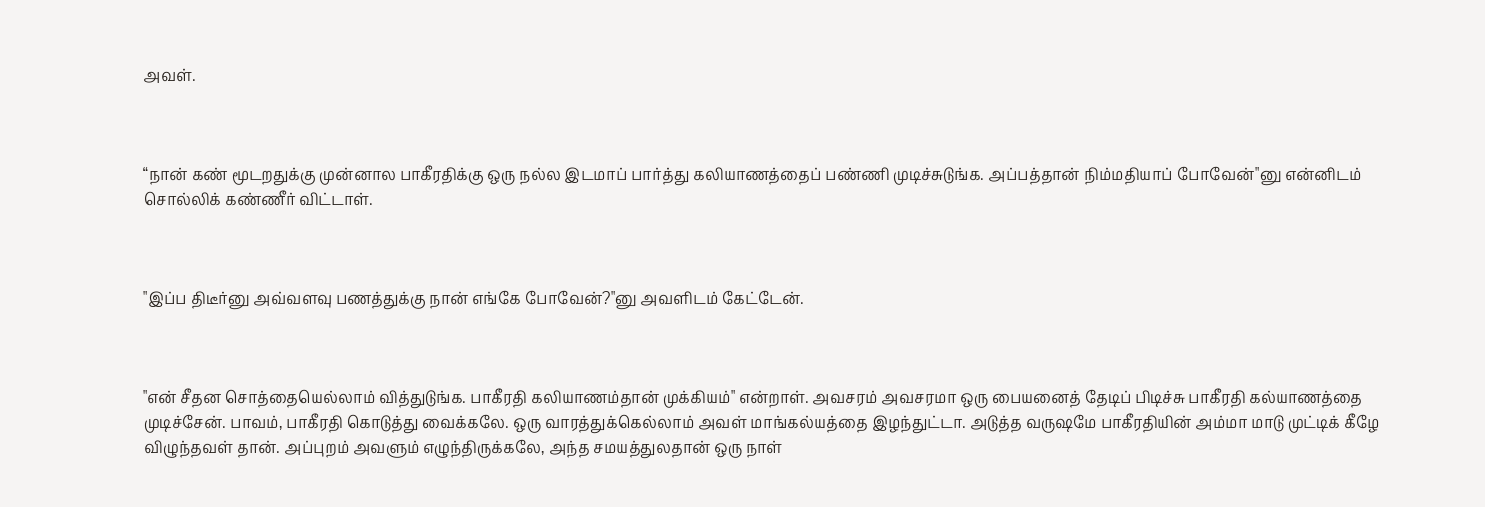அவள்.



“நான் கண் மூடறதுக்கு முன்னால பாகீரதிக்கு ஒரு நல்ல இடமாப் பார்த்து கலியாணத்தைப் பண்ணி முடிச்சுடுங்க. அப்பத்தான் நிம்மதியாப் போவேன்"னு என்னிடம் சொல்லிக் கண்ணீர் விட்டாள்.



"இப்ப திடீர்னு அவ்வளவு பணத்துக்கு நான் எங்கே போவேன்?"னு அவளிடம் கேட்டேன்.



"என் சீதன சொத்தையெல்லாம் வித்துடுங்க. பாகீரதி கலியாணம்தான் முக்கியம்" என்றாள். அவசரம் அவசரமா ஒரு பையனைத் தேடிப் பிடிச்சு பாகீரதி கல்யாணத்தை முடிச்சேன். பாவம், பாகீரதி கொடுத்து வைக்கலே. ஒரு வாரத்துக்கெல்லாம் அவள் மாங்கல்யத்தை இழந்துட்டா. அடுத்த வருஷமே பாகீரதியின் அம்மா மாடு முட்டிக் கீழே விழுந்தவள் தான். அப்புறம் அவளும் எழுந்திருக்கலே, அந்த சமயத்துலதான் ஒரு நாள்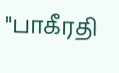"பாகீரதி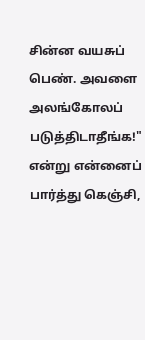சின்ன வயசுப் பெண். அவளை அலங்கோலப் படுத்திடாதீங்க!" என்று என்னைப் பார்த்து கெஞ்சி,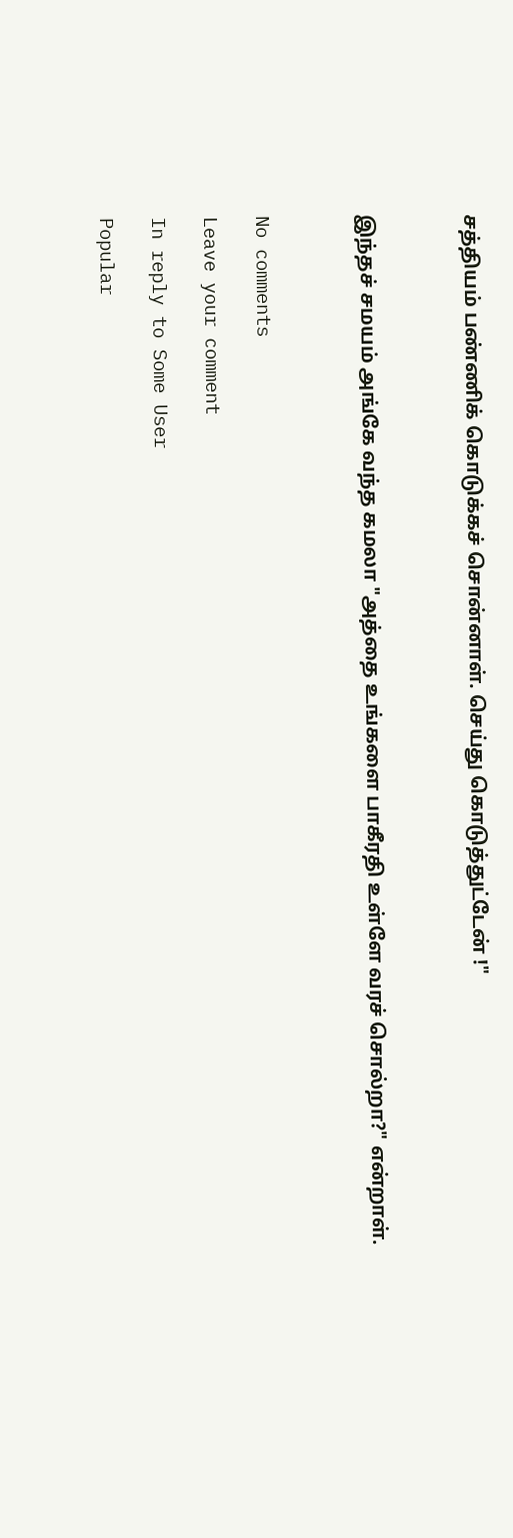சத்தியம் பண்ணிக் கொடுக்கச் சொன்னாள். செய்து கொடுத்துட்டேன் !"



இந்தச் சமயம் அங்கே வந்த கமலா "அத்தை உங்களை பாகீரதி உள்ளே வரச் சொல்றா?" என்றாள்.



No comments

Leave your comment

In reply to Some User

Popular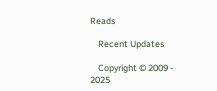Reads

    Recent Updates

    Copyright © 2009 - 2025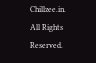Chillzee.in. All Rights Reserved.